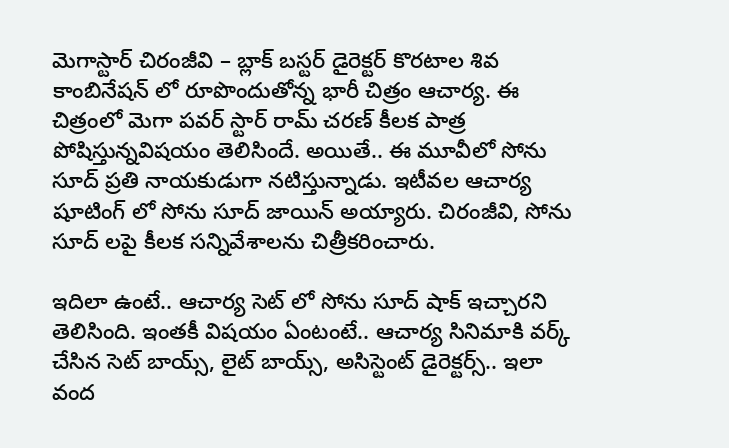మెగాస్టార్ చిరంజీవి – బ్లాక్ బస్టర్ డైరెక్టర్ కొరటాల శివ కాంబినేషన్ లో రూపొందుతోన్న భారీ చిత్రం ఆచార్య. ఈ చిత్రంలో మెగా పవర్ స్టార్ రామ్ చరణ్ కీలక పాత్ర పోషిస్తున్నవిషయం తెలిసిందే. అయితే.. ఈ మూవీలో సోను సూద్ ప్రతి నాయకుడుగా నటిస్తున్నాడు. ఇటీవల ఆచార్య షూటింగ్ లో సోను సూద్ జాయిన్ అయ్యారు. చిరంజీవి, సోను సూద్ లపై కీలక సన్నివేశాలను చిత్రీకరించారు.

ఇదిలా ఉంటే.. ఆచార్య సెట్ లో సోను సూద్ షాక్ ఇచ్చారని తెలిసింది. ఇంతకీ విషయం ఏంటంటే.. ఆచార్య సినిమాకి వర్క్ చేసిన సెట్ బాయ్స్, లైట్ బాయ్స్, అసిస్టెంట్ డైరెక్టర్స్.. ఇలా వంద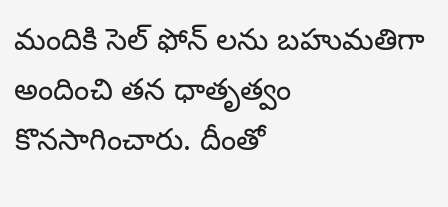మందికి సెల్ ఫోన్ లను బహుమతిగా అందించి తన ధాతృత్వం కొనసాగించారు. దీంతో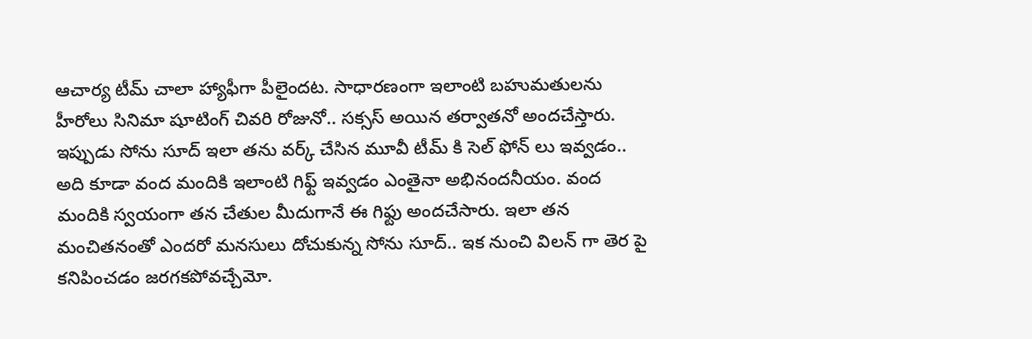ఆచార్య టీమ్ చాలా హ్యాఫీగా పీలైందట. సాధారణంగా ఇలాంటి బహుమతులను హీరోలు సినిమా షూటింగ్ చివరి రోజునో.. సక్సస్ అయిన తర్వాతనో అందచేస్తారు.
ఇప్పుడు సోను సూద్ ఇలా తను వర్క్ చేసిన మూవీ టీమ్ కి సెల్ ఫోన్ లు ఇవ్వడం.. అది కూడా వంద మందికి ఇలాంటి గిఫ్ట్ ఇవ్వడం ఎంతైనా అభినందనీయం. వంద మందికి స్వయంగా తన చేతుల మీదుగానే ఈ గిఫ్టు అందచేసారు. ఇలా తన మంచితనంతో ఎందరో మనసులు దోచుకున్న సోను సూద్.. ఇక నుంచి విలన్ గా తెర పై కనిపించడం జరగకపోవచ్చేమో.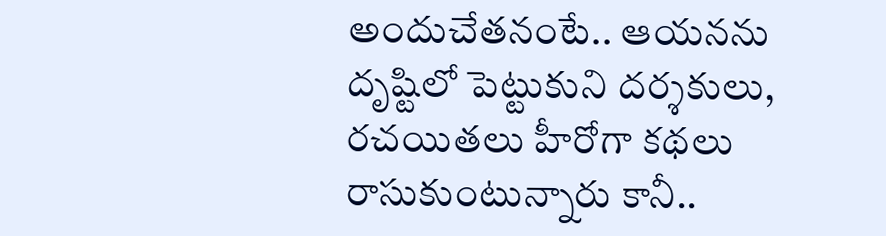అందుచేతనంటే.. ఆయనను దృష్టిలో పెట్టుకుని దర్శకులు, రచయితలు హీరోగా కథలు రాసుకుంటున్నారు కానీ..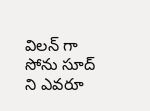విలన్ గా సోను సూద్ ని ఎవరూ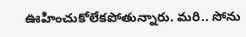ఊహించుకోలేకపోతున్నారు. మరి.. సోను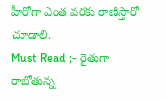హీరోగా ఎంత వరకు రాణిస్తారో చూడాలి.
Must Read ;- రైతుగా రాబోతున్న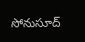సోనుసూద్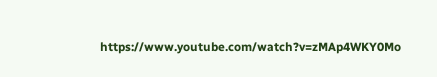https://www.youtube.com/watch?v=zMAp4WKY0Mo